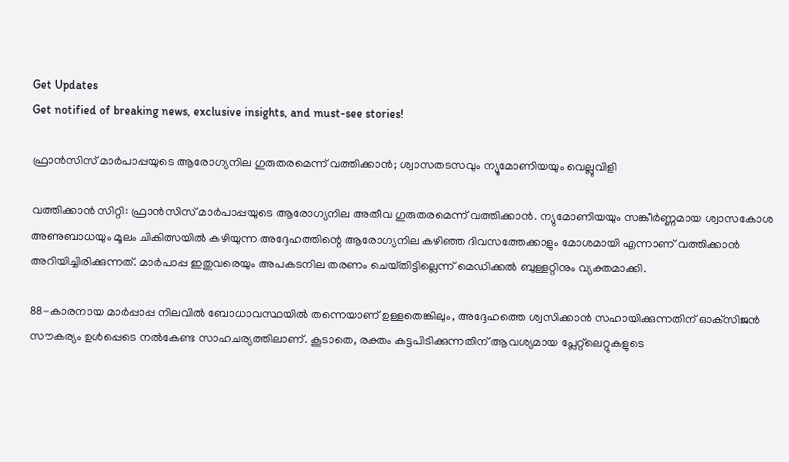Get Updates
Get notified of breaking news, exclusive insights, and must-see stories!

ഫ്രാൻസിസ് മാർപാപ്പയുടെ ആരോഗ്യനില ഗുരുതരമെന്ന് വത്തിക്കാൻ; ശ്വാസതടസവും ന്യൂമോണിയയും വെല്ലുവിളി

വത്തിക്കാൻ സിറ്റി: ഫ്രാൻസിസ് മാർപാപ്പയുടെ ആരോഗ്യനില അതീവ ഗുരുതരമെന്ന് വത്തിക്കാൻ. ന്യുമോണിയയും സങ്കീർണ്ണമായ ശ്വാസകോശ അണുബാധയും മൂലം ചികിത്സയിൽ കഴിയുന്ന അദ്ദേഹത്തിന്റെ ആരോഗ്യനില കഴിഞ്ഞ ദിവസത്തേക്കാളും മോശമായി എന്നാണ് വത്തിക്കാൻ അറിയിച്ചിരിക്കുന്നത്. മാർപാപ്പ ഇതുവരെയും അപകടനില തരണം ചെയ്‌തിട്ടില്ലെന്ന് മെഡിക്കൽ ബുള്ളറ്റിനും വ്യക്തമാക്കി.

88-കാരനായ മാർപ്പാപ്പ നിലവിൽ ബോധാവസ്ഥയിൽ തന്നെയാണ് ഉള്ളതെങ്കിലും, അദ്ദേഹത്തെ ശ്വസിക്കാൻ സഹായിക്കുന്നതിന് ഓക്‌സിജൻ സൗകര്യം ഉൾപ്പെടെ നൽകേണ്ട സാഹചര്യത്തിലാണ്. കൂടാതെ, രക്തം കട്ടപിടിക്കുന്നതിന് ആവശ്യമായ പ്ലേറ്റ്‌ലെറ്റുകളുടെ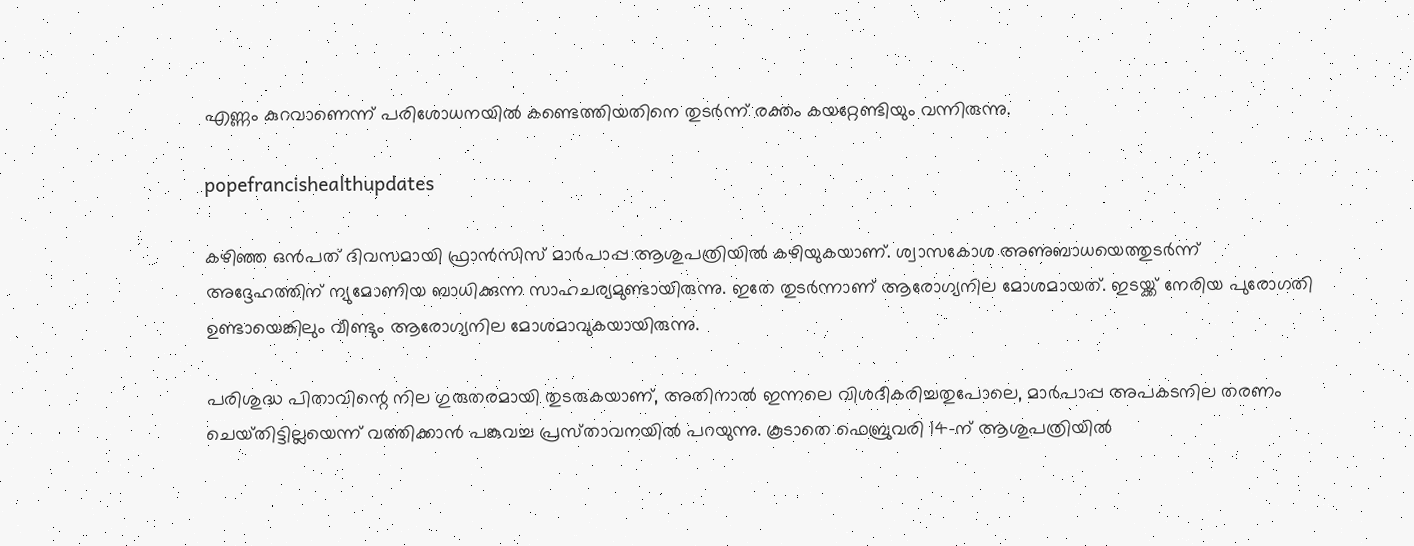എണ്ണം കുറവാണെന്ന് പരിശോധനയിൽ കണ്ടെത്തിയതിനെ തുടർന്ന് രക്തം കയറ്റേണ്ടിയും വന്നിരുന്നു.

popefrancishealthupdates

കഴിഞ്ഞ ഒൻപത് ദിവസമായി ഫ്രാൻസിസ് മാർപാപ്പ ആശുപത്രിയിൽ കഴിയുകയാണ്. ശ്വാസകോശ അണുബാധയെത്തുടർന്ന് അദ്ദേഹത്തിന് ന്യുമോണിയ ബാധിക്കുന്ന സാഹചര്യമുണ്ടായിരുന്നു. ഇതേ തുടർ‌ന്നാണ് ആരോഗ്യനില മോശമായത്. ഇടയ്ക്ക് നേരിയ പുരോഗതി ഉണ്ടായെങ്കിലും വീണ്ടും ആരോഗ്യനില മോശമാവുകയായിരുന്നു.

പരിശുദ്ധ പിതാവിന്റെ നില ഗുരുതരമായി തുടരുകയാണ്, അതിനാൽ ഇന്നലെ വിശദീകരിച്ചതുപോലെ, മാർപാപ്പ അപകടനില തരണം ചെയ്‌തിട്ടില്ലയെന്ന് വത്തിക്കാൻ പങ്കുവച്ച പ്രസ്‌താവനയിൽ പറയുന്നു. കൂടാതെ ഫെബ്രുവരി 14-ന് ആശുപത്രിയിൽ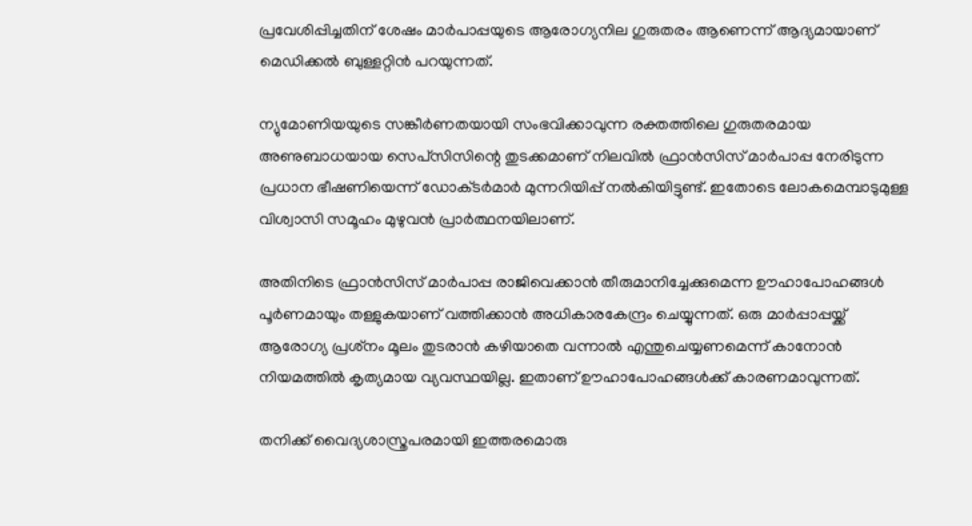പ്രവേശിപ്പിച്ചതിന് ശേഷം മാർപാപ്പയുടെ ആരോഗ്യനില ഗുരുതരം ആണെന്ന് ആദ്യമായാണ് മെഡിക്കൽ ബുള്ളറ്റിൻ പറയുന്നത്.

ന്യുമോണിയയുടെ സങ്കീർണതയായി സംഭവിക്കാവുന്ന രക്തത്തിലെ ഗുരുതരമായ അണുബാധയായ സെപ്‌സിസിന്റെ തുടക്കമാണ് നിലവിൽ ഫ്രാൻസിസ് മാർപാപ്പ നേരിടുന്ന പ്രധാന ഭീഷണിയെന്ന് ഡോക്‌ടർമാർ മുന്നറിയിപ്പ് നൽകിയിട്ടുണ്ട്. ഇതോടെ ലോകമെമ്പാടുമുള്ള വിശ്വാസി സമൂഹം മുഴുവൻ പ്രാർത്ഥനയിലാണ്.

അതിനിടെ ഫ്രാൻസിസ് മാർപാപ്പ രാജിവെക്കാൻ തീരുമാനിച്ചേക്കുമെന്ന ഊഹാപോഹങ്ങൾ പൂർണമായും തള്ളുകയാണ് വത്തിക്കാൻ അധികാരകേന്ദ്രം ചെയ്യുന്നത്. ഒരു മാർപ്പാപ്പയ്ക്ക് ആരോഗ്യ പ്രശ്‌നം മൂലം തുടരാൻ കഴിയാതെ വന്നാൽ എന്തുചെയ്യണമെന്ന് കാനോൻ നിയമത്തിൽ കൃത്യമായ വ്യവസ്ഥയില്ല. ഇതാണ് ഊഹാപോഹങ്ങൾക്ക് കാരണമാവുന്നത്.

തനിക്ക് വൈദ്യശാസ്ത്രപരമായി ഇത്തരമൊരു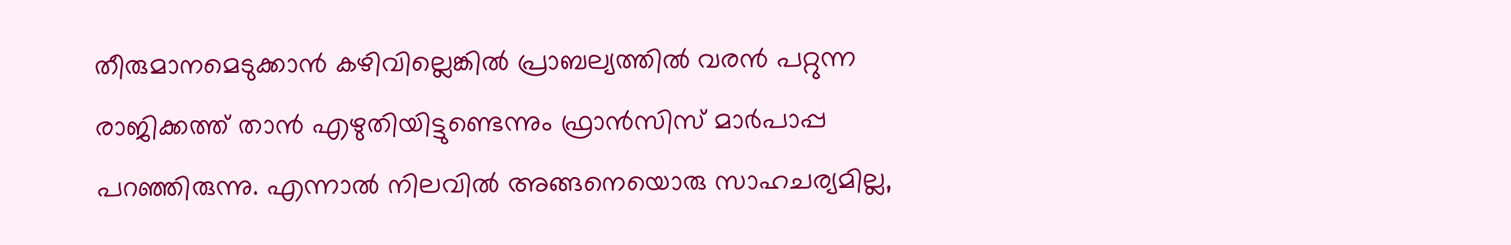തീരുമാനമെടുക്കാൻ കഴിവില്ലെങ്കിൽ പ്രാബല്യത്തിൽ വരൻ പറ്റുന്ന രാജിക്കത്ത് താൻ എഴുതിയിട്ടുണ്ടെന്നും ഫ്രാൻസിസ് മാർപാപ്പ പറഞ്ഞിരുന്നു. എന്നാൽ നിലവിൽ അങ്ങനെയൊരു സാഹചര്യമില്ല,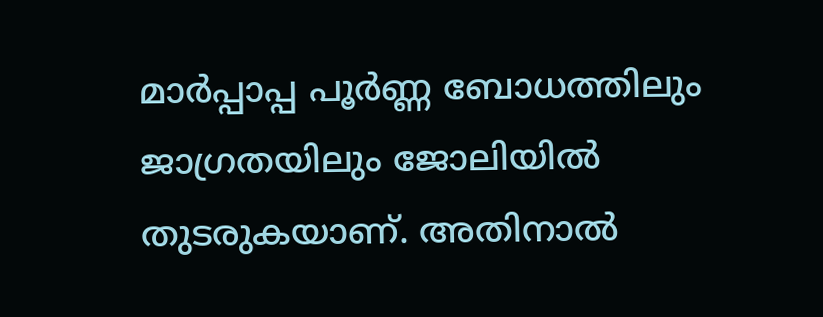മാർപ്പാപ്പ പൂർണ്ണ ബോധത്തിലും ജാഗ്രതയിലും ജോലിയിൽ തുടരുകയാണ്. അതിനാൽ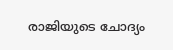രാജിയുടെ ചോദ്യം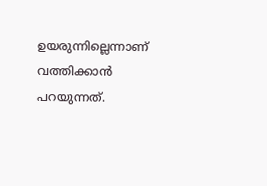ഉയരുന്നില്ലെന്നാണ് വത്തിക്കാൻ പറയുന്നത്.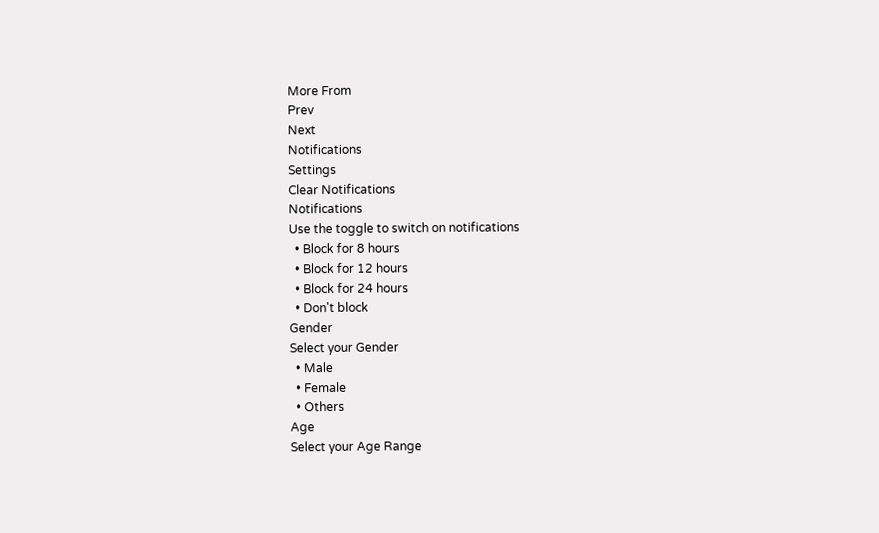More From
Prev
Next
Notifications
Settings
Clear Notifications
Notifications
Use the toggle to switch on notifications
  • Block for 8 hours
  • Block for 12 hours
  • Block for 24 hours
  • Don't block
Gender
Select your Gender
  • Male
  • Female
  • Others
Age
Select your Age Range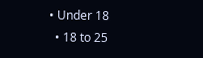• Under 18
  • 18 to 25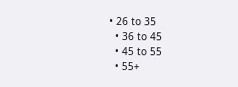• 26 to 35
  • 36 to 45
  • 45 to 55
  • 55+